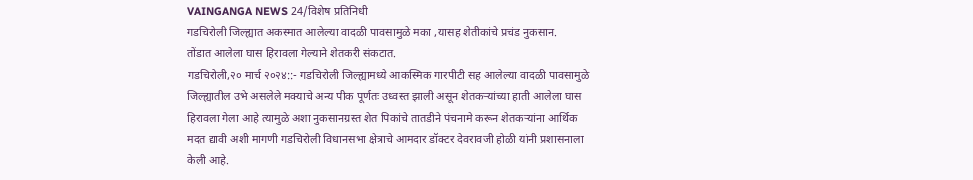VAINGANGA NEWS 24/विशेष प्रतिनिधी
गडचिरोली जिल्ह्यात अकस्मात आलेल्या वादळी पावसामुळे मका ,यासह शेतीकांचे प्रचंड नुकसान.
तोंडात आलेला घास हिरावला गेल्याने शेतकरी संकटात.
गडचिरोली,२० मार्च २०२४::- गडचिरोली जिल्ह्यामध्ये आकस्मिक गारपीटी सह आलेल्या वादळी पावसामुळे जिल्ह्यातील उभे असलेले मक्याचे अन्य पीक पूर्णतः उध्वस्त झाली असून शेतकऱ्यांच्या हाती आलेला घास हिरावला गेला आहे त्यामुळे अशा नुकसानग्रस्त शेत पिकांचे तातडीने पंचनामे करून शेतकऱ्यांना आर्थिक मदत द्यावी अशी मागणी गडचिरोली विधानसभा क्षेत्राचे आमदार डॉक्टर देवरावजी होळी यांनी प्रशासनाला केली आहे.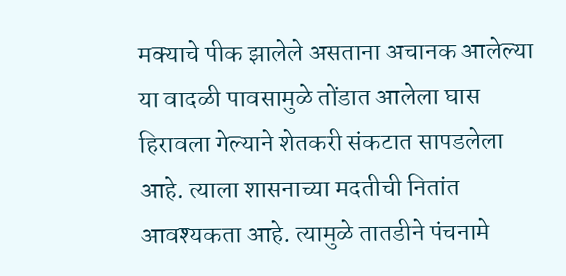मक्याचे पीक झालेले असताना अचानक आलेल्या या वादळी पावसामुळे तोंडात आलेला घास हिरावला गेल्याने शेतकरी संकटात सापडलेला आहे. त्याला शासनाच्या मदतीची नितांत आवश्यकता आहे. त्यामुळे तातडीने पंचनामे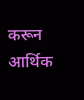करून आर्थिक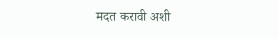मदत करावी अशी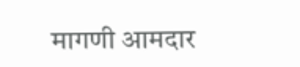मागणी आमदार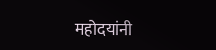महोदयांनी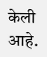केली आहे.